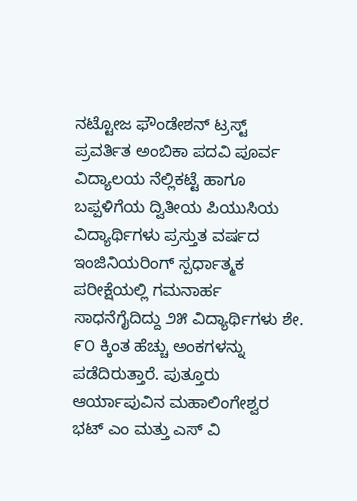ನಟ್ಟೋಜ ಫೌಂಡೇಶನ್ ಟ್ರಸ್ಟ್ ಪ್ರವರ್ತಿತ ಅಂಬಿಕಾ ಪದವಿ ಪೂರ್ವ ವಿದ್ಯಾಲಯ ನೆಲ್ಲಿಕಟ್ಟೆ ಹಾಗೂ ಬಪ್ಪಳಿಗೆಯ ದ್ವಿತೀಯ ಪಿಯುಸಿಯ ವಿದ್ಯಾರ್ಥಿಗಳು ಪ್ರಸ್ತುತ ವರ್ಷದ ಇಂಜಿನಿಯರಿಂಗ್ ಸ್ಪರ್ಧಾತ್ಮಕ ಪರೀಕ್ಷೆಯಲ್ಲಿ ಗಮನಾರ್ಹ ಸಾಧನೆಗೈದಿದ್ದು ೨೫ ವಿದ್ಯಾರ್ಥಿಗಳು ಶೇ. ೯೦ ಕ್ಕಿಂತ ಹೆಚ್ಚು ಅಂಕಗಳನ್ನು ಪಡೆದಿರುತ್ತಾರೆ. ಪುತ್ತೂರು ಆರ್ಯಾಪುವಿನ ಮಹಾಲಿಂಗೇಶ್ವರ ಭಟ್ ಎಂ ಮತ್ತು ಎಸ್ ವಿ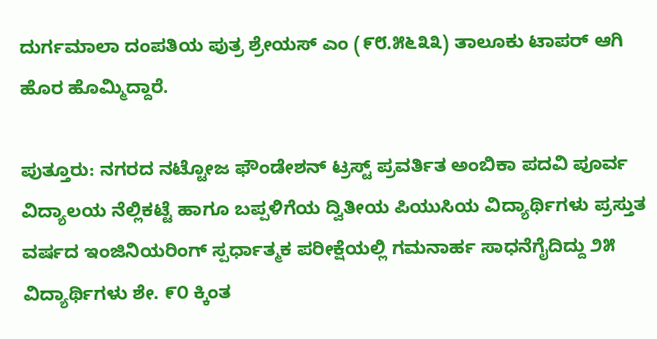ದುರ್ಗಮಾಲಾ ದಂಪತಿಯ ಪುತ್ರ ಶ್ರೇಯಸ್ ಎಂ (೯೮.೫೬೩೩) ತಾಲೂಕು ಟಾಪರ್ ಆಗಿ ಹೊರ ಹೊಮ್ಮಿದ್ದಾರೆ.

ಪುತ್ತೂರು: ನಗರದ ನಟ್ಟೋಜ ಫೌಂಡೇಶನ್ ಟ್ರಸ್ಟ್ ಪ್ರವರ್ತಿತ ಅಂಬಿಕಾ ಪದವಿ ಪೂರ್ವ ವಿದ್ಯಾಲಯ ನೆಲ್ಲಿಕಟ್ಟೆ ಹಾಗೂ ಬಪ್ಪಳಿಗೆಯ ದ್ವಿತೀಯ ಪಿಯುಸಿಯ ವಿದ್ಯಾರ್ಥಿಗಳು ಪ್ರಸ್ತುತ ವರ್ಷದ ಇಂಜಿನಿಯರಿಂಗ್ ಸ್ಪರ್ಧಾತ್ಮಕ ಪರೀಕ್ಷೆಯಲ್ಲಿ ಗಮನಾರ್ಹ ಸಾಧನೆಗೈದಿದ್ದು ೨೫ ವಿದ್ಯಾರ್ಥಿಗಳು ಶೇ. ೯೦ ಕ್ಕಿಂತ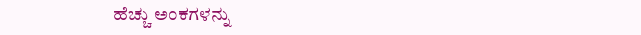ಹೆಚ್ಚು ಅಂಕಗಳನ್ನು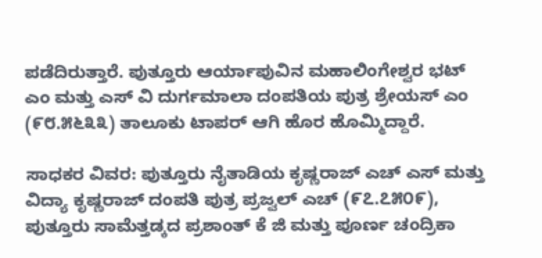ಪಡೆದಿರುತ್ತಾರೆ. ಪುತ್ತೂರು ಆರ್ಯಾಪುವಿನ ಮಹಾಲಿಂಗೇಶ್ವರ ಭಟ್ ಎಂ ಮತ್ತು ಎಸ್ ವಿ ದುರ್ಗಮಾಲಾ ದಂಪತಿಯ ಪುತ್ರ ಶ್ರೇಯಸ್ ಎಂ (೯೮.೫೬೩೩) ತಾಲೂಕು ಟಾಪರ್ ಆಗಿ ಹೊರ ಹೊಮ್ಮಿದ್ದಾರೆ.

ಸಾಧಕರ ವಿವರ: ಪುತ್ತೂರು ನೈತಾಡಿಯ ಕೃಷ್ಣರಾಜ್ ಎಚ್ ಎಸ್ ಮತ್ತು ವಿದ್ಯಾ ಕೃಷ್ಣರಾಜ್ ದಂಪತಿ ಪುತ್ರ ಪ್ರಜ್ವಲ್ ಎಚ್ (೯೭.೭೫೦೯), ಪುತ್ತೂರು ಸಾಮೆತ್ತಡ್ಕದ ಪ್ರಶಾಂತ್ ಕೆ ಜಿ ಮತ್ತು ಪೂರ್ಣ ಚಂದ್ರಿಕಾ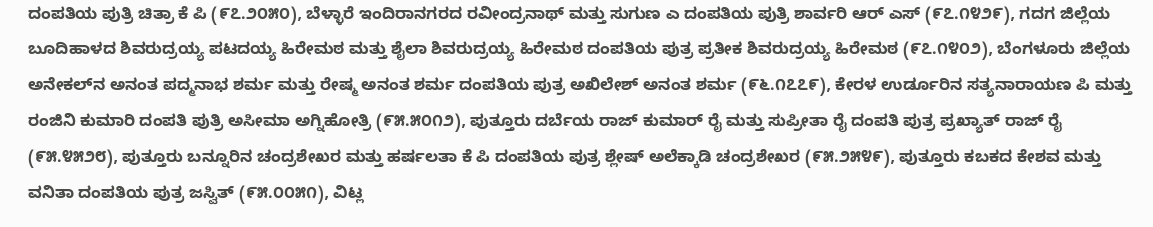ದಂಪತಿಯ ಪುತ್ರಿ ಚಿತ್ರಾ ಕೆ ಪಿ (೯೭.೨೦೫೦), ಬೆಳ್ಳಾರೆ ಇಂದಿರಾನಗರದ ರವೀಂದ್ರನಾಥ್ ಮತ್ತು ಸುಗುಣ ಎ ದಂಪತಿಯ ಪುತ್ರಿ ಶಾರ್ವರಿ ಆರ್ ಎಸ್ (೯೭.೧೪೨೯), ಗದಗ ಜಿಲ್ಲೆಯ ಬೂದಿಹಾಳದ ಶಿವರುದ್ರಯ್ಯ ಪಟದಯ್ಯ ಹಿರೇಮಠ ಮತ್ತು ಶೈಲಾ ಶಿವರುದ್ರಯ್ಯ ಹಿರೇಮಠ ದಂಪತಿಯ ಪುತ್ರ ಪ್ರತೀಕ ಶಿವರುದ್ರಯ್ಯ ಹಿರೇಮಠ (೯೭.೧೪೦೨), ಬೆಂಗಳೂರು ಜಿಲ್ಲೆಯ ಅನೇಕಲ್‌ನ ಅನಂತ ಪದ್ಮನಾಭ ಶರ್ಮ ಮತ್ತು ರೇಷ್ಮ ಅನಂತ ಶರ್ಮ ದಂಪತಿಯ ಪುತ್ರ ಅಖಿಲೇಶ್ ಅನಂತ ಶರ್ಮ (೯೬.೧೭೭೯), ಕೇರಳ ಉರ್ಡೂರಿನ ಸತ್ಯನಾರಾಯಣ ಪಿ ಮತ್ತು ರಂಜಿನಿ ಕುಮಾರಿ ದಂಪತಿ ಪುತ್ರಿ ಅಸೀಮಾ ಅಗ್ನಿಹೋತ್ರಿ (೯೫.೫೦೧೨), ಪುತ್ತೂರು ದರ್ಬೆಯ ರಾಜ್ ಕುಮಾರ್ ರೈ ಮತ್ತು ಸುಪ್ರೀತಾ ರೈ ದಂಪತಿ ಪುತ್ರ ಪ್ರಖ್ಯಾತ್ ರಾಜ್ ರೈ (೯೫.೪೫೨೮), ಪುತ್ತೂರು ಬನ್ನೂರಿನ ಚಂದ್ರಶೇಖರ ಮತ್ತು ಹರ್ಷಲತಾ ಕೆ ಪಿ ದಂಪತಿಯ ಪುತ್ರ ಶ್ಲೇಷ್ ಅಲೆಕ್ಕಾಡಿ ಚಂದ್ರಶೇಖರ (೯೫.೨೫೪೯), ಪುತ್ತೂರು ಕಬಕದ ಕೇಶವ ಮತ್ತು ವನಿತಾ ದಂಪತಿಯ ಪುತ್ರ ಜಸ್ವಿತ್ (೯೫.೦೦೫೧), ವಿಟ್ಲ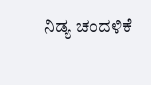ನಿಡ್ಯ ಚಂದಳಿಕೆ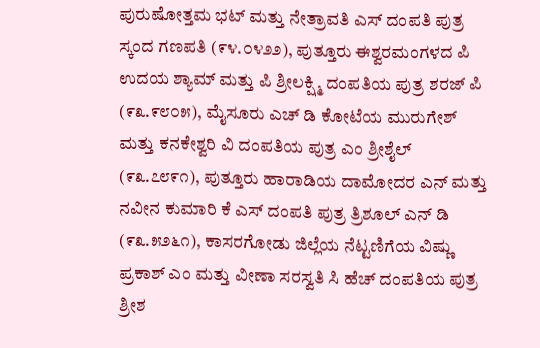ಪುರುಷೋತ್ತಮ ಭಟ್ ಮತ್ತು ನೇತ್ರಾವತಿ ಎಸ್ ದಂಪತಿ ಪುತ್ರ ಸ್ಕಂದ ಗಣಪತಿ (೯೪.೦೪೨೨), ಪುತ್ತೂರು ಈಶ್ವರಮಂಗಳದ ಪಿ ಉದಯ ಶ್ಯಾಮ್ ಮತ್ತು ಪಿ ಶ್ರೀಲಕ್ಷ್ಮಿ ದಂಪತಿಯ ಪುತ್ರ ಶರಜ್ ಪಿ (೯೩.೯೮೦೫), ಮೈಸೂರು ಎಚ್ ಡಿ ಕೋಟೆಯ ಮುರುಗೇಶ್ ಮತ್ತು ಕನಕೇಶ್ವರಿ ವಿ ದಂಪತಿಯ ಪುತ್ರ ಎಂ ಶ್ರೀಶೈಲ್ (೯೩.೭೮೯೧), ಪುತ್ತೂರು ಹಾರಾಡಿಯ ದಾಮೋದರ ಎನ್ ಮತ್ತು ನವೀನ ಕುಮಾರಿ ಕೆ ಎಸ್ ದಂಪತಿ ಪುತ್ರ ತ್ರಿಶೂಲ್ ಎನ್ ಡಿ (೯೩.೫೨೬೧), ಕಾಸರಗೋಡು ಜಿಲ್ಲೆಯ ನೆಟ್ಟಣಿಗೆಯ ವಿಷ್ಣು ಪ್ರಕಾಶ್ ಎಂ ಮತ್ತು ವೀಣಾ ಸರಸ್ವತಿ ಸಿ ಹೆಚ್ ದಂಪತಿಯ ಪುತ್ರ ಶ್ರೀಶ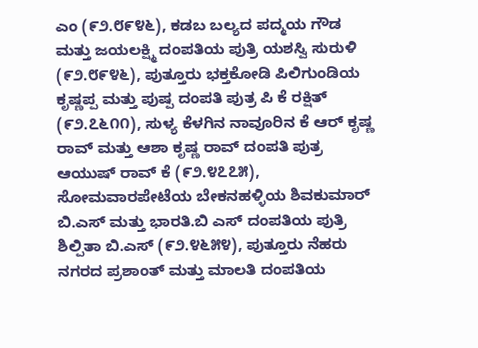ಎಂ (೯೨.೮೯೪೬), ಕಡಬ ಬಲ್ಯದ ಪದ್ಮಯ ಗೌಡ ಮತ್ತು ಜಯಲಕ್ಷ್ಮಿ ದಂಪತಿಯ ಪುತ್ರಿ ಯಶಸ್ವಿ ಸುರುಳಿ (೯೨.೮೯೪೬), ಪುತ್ತೂರು ಭಕ್ತಕೋಡಿ ಪಿಲಿಗುಂಡಿಯ ಕೃಷ್ಣಪ್ಪ ಮತ್ತು ಪುಷ್ಪ ದಂಪತಿ ಪುತ್ರ ಪಿ ಕೆ ರಕ್ಷಿತ್ (೯೨.೭೬೧೧), ಸುಳ್ಯ ಕೆಳಗಿನ ನಾವೂರಿನ ಕೆ ಆರ್ ಕೃಷ್ಣ ರಾವ್ ಮತ್ತು ಆಶಾ ಕೃಷ್ಣ ರಾವ್ ದಂಪತಿ ಪುತ್ರ ಆಯುಷ್ ರಾವ್ ಕೆ (೯೨.೪೭೭೫), ಸೋಮವಾರಪೇಟೆಯ ಬೇಕನಹಳ್ಳಿಯ ಶಿವಕುಮಾರ್ ಬಿ.ಎಸ್ ಮತ್ತು ಭಾರತಿ.ಬಿ ಎಸ್ ದಂಪತಿಯ ಪುತ್ರಿ ಶಿಲ್ಪಿತಾ ಬಿ.ಎಸ್ (೯೨.೪೬೫೪), ಪುತ್ತೂರು ನೆಹರು ನಗರದ ಪ್ರಶಾಂತ್ ಮತ್ತು ಮಾಲತಿ ದಂಪತಿಯ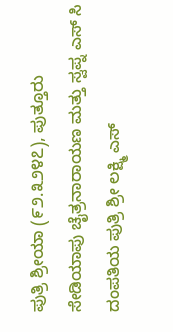ಪುತ್ರಿ ಶ್ರೀಯಾ (೯೨.೩೨೪೭), ಪುತ್ತೂರು ಸೇಡಿಯಾಪು ಚೈತ್ರನಾರಾಯಣ ಮತ್ತು ಸ್ವಪ್ನ ಎಸ್ ಸಿ ದಂಪತಿಯ ಪುತ್ರಿ ಶ್ರೀ ಲಕ್ಷ್ಮಿ ಎಸ್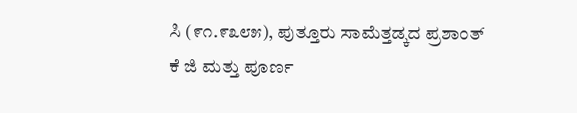ಸಿ (೯೧.೯೩೮೫), ಪುತ್ತೂರು ಸಾಮೆತ್ತಡ್ಕದ ಪ್ರಶಾಂತ್ ಕೆ ಜಿ ಮತ್ತು ಪೂರ್ಣ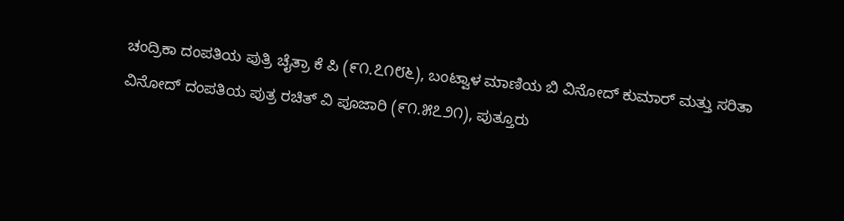ಚಂದ್ರಿಕಾ ದಂಪತಿಯ ಪುತ್ರಿ ಚೈತ್ರಾ ಕೆ ಪಿ (೯೧.೭೧೮೬), ಬಂಟ್ವಾಳ ಮಾಣಿಯ ಬಿ ವಿನೋದ್ ಕುಮಾರ್ ಮತ್ತು ಸರಿತಾ ವಿನೋದ್ ದಂಪತಿಯ ಪುತ್ರ ರಚಿತ್ ವಿ ಪೂಜಾರಿ (೯೧.೫೭೨೧), ಪುತ್ತೂರು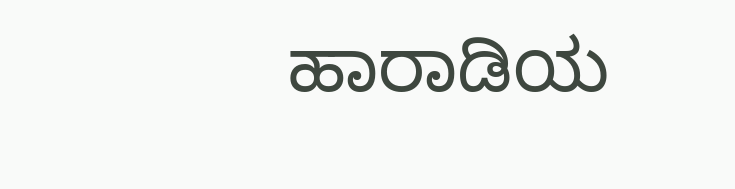ಹಾರಾಡಿಯ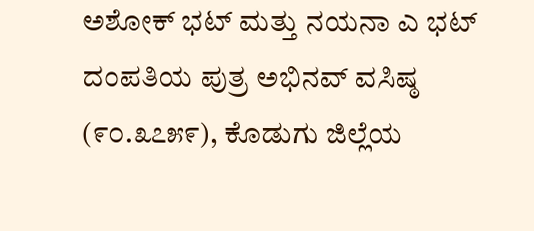ಅಶೋಕ್ ಭಟ್ ಮತ್ತು ನಯನಾ ಎ ಭಟ್ ದಂಪತಿಯ ಪುತ್ರ ಅಭಿನವ್ ವಸಿಷ್ಠ (೯೦.೩೭೫೯), ಕೊಡುಗು ಜಿಲ್ಲೆಯ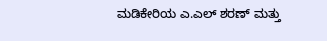ಮಡಿಕೇರಿಯ ಎ.ಎಲ್ ಶರಣ್ ಮತ್ತು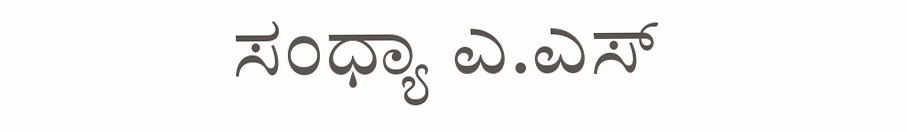ಸಂಧ್ಯಾ ಎ.ಎಸ್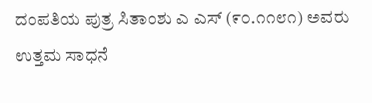ದಂಪತಿಯ ಪುತ್ರ ಸಿತಾಂಶು ಎ ಎಸ್ (೯೦.೧೧೮೧) ಅವರು ಉತ್ತಮ ಸಾಧನೆ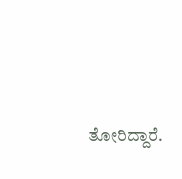ತೋರಿದ್ದಾರೆ.